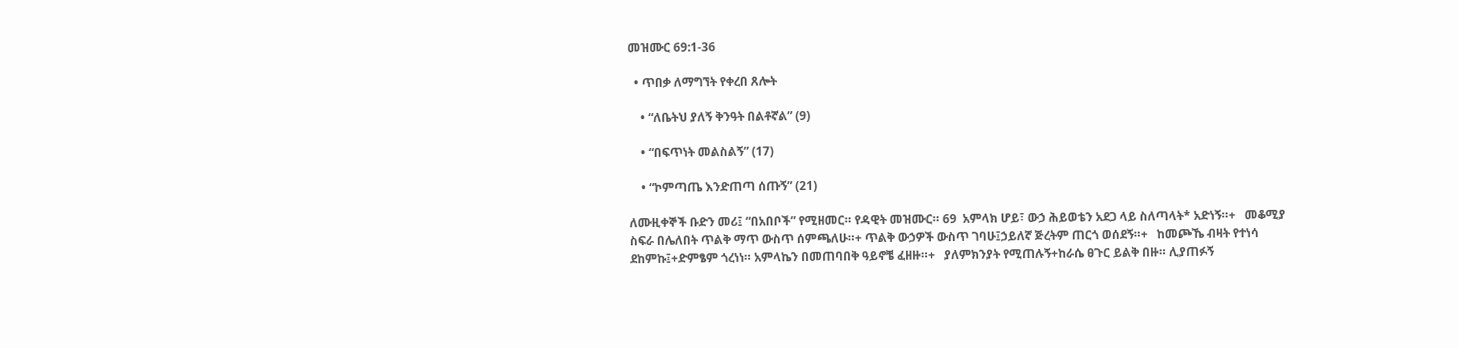መዝሙር 69:1-36

  • ጥበቃ ለማግኘት የቀረበ ጸሎት

    • “ለቤትህ ያለኝ ቅንዓት በልቶኛል” (9)

    • “በፍጥነት መልስልኝ” (17)

    • “ኮምጣጤ እንድጠጣ ሰጡኝ” (21)

ለሙዚቀኞች ቡድን መሪ፤ “በአበቦች” የሚዘመር። የዳዊት መዝሙር። 69  አምላክ ሆይ፣ ውኃ ሕይወቴን አደጋ ላይ ስለጣላት* አድነኝ።+   መቆሚያ ስፍራ በሌለበት ጥልቅ ማጥ ውስጥ ሰምጫለሁ።+ ጥልቅ ውኃዎች ውስጥ ገባሁ፤ኃይለኛ ጅረትም ጠርጎ ወሰደኝ።+   ከመጮኼ ብዛት የተነሳ ደከምኩ፤+ድምፄም ጎረነነ። አምላኬን በመጠባበቅ ዓይኖቼ ፈዘዙ።+   ያለምክንያት የሚጠሉኝ+ከራሴ ፀጉር ይልቅ በዙ። ሊያጠፉኝ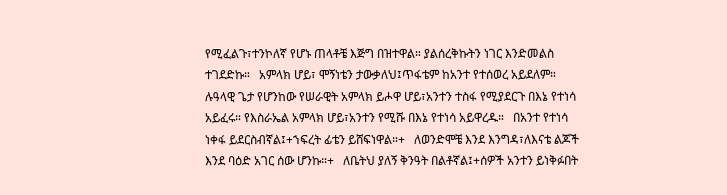የሚፈልጉ፣ተንኮለኛ የሆኑ ጠላቶቼ እጅግ በዝተዋል። ያልሰረቅኩትን ነገር እንድመልስ ተገደድኩ።   አምላክ ሆይ፣ ሞኝነቴን ታውቃለህ፤ጥፋቴም ከአንተ የተሰወረ አይደለም።   ሉዓላዊ ጌታ የሆንከው የሠራዊት አምላክ ይሖዋ ሆይ፣አንተን ተስፋ የሚያደርጉ በእኔ የተነሳ አይፈሩ። የእስራኤል አምላክ ሆይ፣አንተን የሚሹ በእኔ የተነሳ አይዋረዱ።   በአንተ የተነሳ ነቀፋ ይደርስብኛል፤+ኀፍረት ፊቴን ይሸፍነዋል።+   ለወንድሞቼ እንደ እንግዳ፣ለእናቴ ልጆች እንደ ባዕድ አገር ሰው ሆንኩ።+   ለቤትህ ያለኝ ቅንዓት በልቶኛል፤+ሰዎች አንተን ይነቅፉበት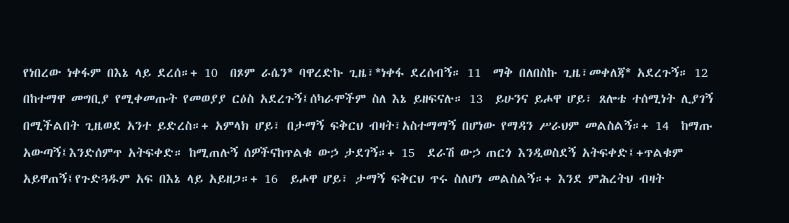የነበረው ነቀፋም በእኔ ላይ ደረሰ።+ 10  በጾም ራሴን* ባዋረድኩ ጊዜ፣*ነቀፋ ደረሰብኝ። 11  ማቅ በለበስኩ ጊዜ፣መቀለጃ* አደረጉኝ። 12  በከተማዋ መግቢያ የሚቀመጡት የመወያያ ርዕስ አደረጉኝ፤ሰካራሞችም ስለ እኔ ይዘፍናሉ። 13  ይሁንና ይሖዋ ሆይ፣ ጸሎቴ ተሰሚነት ሊያገኝ በሚችልበት ጊዜወደ አንተ ይድረስ።+ አምላክ ሆይ፣ በታማኝ ፍቅርህ ብዛት፣አስተማማኝ በሆነው የማዳን ሥራህም መልስልኝ።+ 14  ከማጡ አውጣኝ፤እንድሰምጥ አትፍቀድ። ከሚጠሉኝ ሰዎችናከጥልቁ ውኃ ታደገኝ።+ 15  ደራሽ ውኃ ጠርጎ እንዲወስደኝ አትፍቀድ፤+ጥልቁም አይዋጠኝ፤የጉድጓዱም አፍ በእኔ ላይ አይዘጋ።+ 16  ይሖዋ ሆይ፣ ታማኝ ፍቅርህ ጥሩ ስለሆነ መልስልኝ።+ እንደ ምሕረትህ ብዛት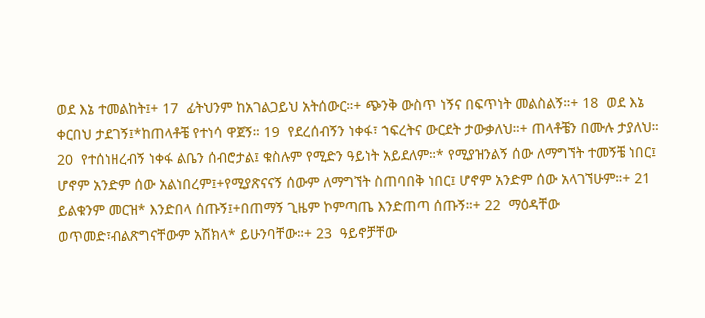ወደ እኔ ተመልከት፤+ 17  ፊትህንም ከአገልጋይህ አትሰውር።+ ጭንቅ ውስጥ ነኝና በፍጥነት መልስልኝ።+ 18  ወደ እኔ ቀርበህ ታደገኝ፤*ከጠላቶቼ የተነሳ ዋጀኝ። 19  የደረሰብኝን ነቀፋ፣ ኀፍረትና ውርደት ታውቃለህ።+ ጠላቶቼን በሙሉ ታያለህ። 20  የተሰነዘረብኝ ነቀፋ ልቤን ሰብሮታል፤ ቁስሉም የሚድን ዓይነት አይደለም።* የሚያዝንልኝ ሰው ለማግኘት ተመኝቼ ነበር፤ ሆኖም አንድም ሰው አልነበረም፤+የሚያጽናናኝ ሰውም ለማግኘት ስጠባበቅ ነበር፤ ሆኖም አንድም ሰው አላገኘሁም።+ 21  ይልቁንም መርዝ* እንድበላ ሰጡኝ፤+በጠማኝ ጊዜም ኮምጣጤ እንድጠጣ ሰጡኝ።+ 22  ማዕዳቸው ወጥመድ፣ብልጽግናቸውም አሽክላ* ይሁንባቸው።+ 23  ዓይኖቻቸው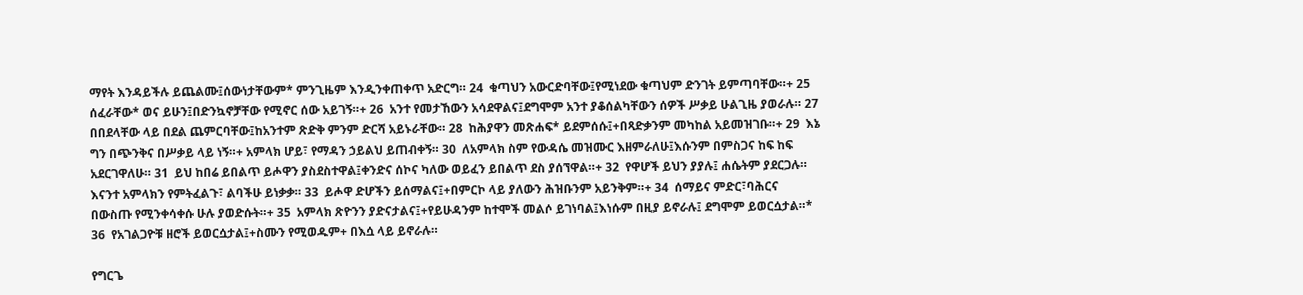ማየት እንዳይችሉ ይጨልሙ፤ሰውነታቸውም* ምንጊዜም እንዲንቀጠቀጥ አድርግ። 24  ቁጣህን አውርድባቸው፤የሚነደው ቁጣህም ድንገት ይምጣባቸው።+ 25  ሰፈራቸው* ወና ይሁን፤በድንኳኖቻቸው የሚኖር ሰው አይገኝ።+ 26  አንተ የመታኸውን አሳደዋልና፤ደግሞም አንተ ያቆሰልካቸውን ሰዎች ሥቃይ ሁልጊዜ ያወራሉ። 27  በበደላቸው ላይ በደል ጨምርባቸው፤ከአንተም ጽድቅ ምንም ድርሻ አይኑራቸው። 28  ከሕያዋን መጽሐፍ* ይደምሰሱ፤+በጻድቃንም መካከል አይመዝገቡ።+ 29  እኔ ግን በጭንቅና በሥቃይ ላይ ነኝ።+ አምላክ ሆይ፣ የማዳን ኃይልህ ይጠብቀኝ። 30  ለአምላክ ስም የውዳሴ መዝሙር እዘምራለሁ፤እሱንም በምስጋና ከፍ ከፍ አደርገዋለሁ። 31  ይህ ከበሬ ይበልጥ ይሖዋን ያስደስተዋል፤ቀንድና ሰኮና ካለው ወይፈን ይበልጥ ደስ ያሰኘዋል።+ 32  የዋሆች ይህን ያያሉ፤ ሐሴትም ያደርጋሉ። እናንተ አምላክን የምትፈልጉ፣ ልባችሁ ይነቃቃ። 33  ይሖዋ ድሆችን ይሰማልና፤+በምርኮ ላይ ያለውን ሕዝቡንም አይንቅም።+ 34  ሰማይና ምድር፣ባሕርና በውስጡ የሚንቀሳቀሱ ሁሉ ያወድሱት።+ 35  አምላክ ጽዮንን ያድናታልና፤+የይሁዳንም ከተሞች መልሶ ይገነባል፤እነሱም በዚያ ይኖራሉ፤ ደግሞም ይወርሷታል።* 36  የአገልጋዮቹ ዘሮች ይወርሷታል፤+ስሙን የሚወዱም+ በእሷ ላይ ይኖራሉ።

የግርጌ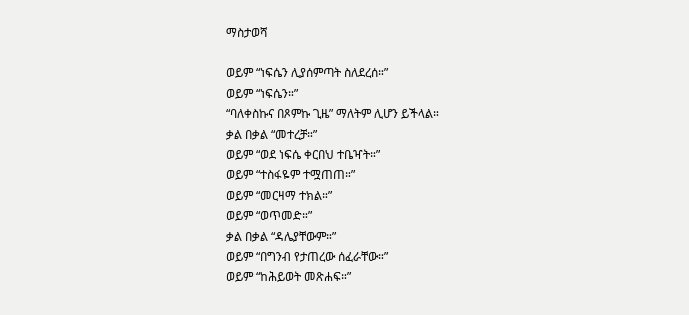ማስታወሻ

ወይም “ነፍሴን ሊያሰምጣት ስለደረሰ።”
ወይም “ነፍሴን።”
“ባለቀስኩና በጾምኩ ጊዜ” ማለትም ሊሆን ይችላል።
ቃል በቃል “መተረቻ።”
ወይም “ወደ ነፍሴ ቀርበህ ተቤዣት።”
ወይም “ተስፋዬም ተሟጠጠ።”
ወይም “መርዛማ ተክል።”
ወይም “ወጥመድ።”
ቃል በቃል “ዳሌያቸውም።”
ወይም “በግንብ የታጠረው ሰፈራቸው።”
ወይም “ከሕይወት መጽሐፍ።”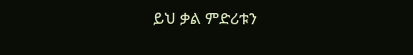ይህ ቃል ምድሪቱን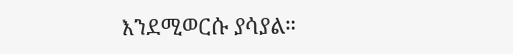እንደሚወርሱ ያሳያል።